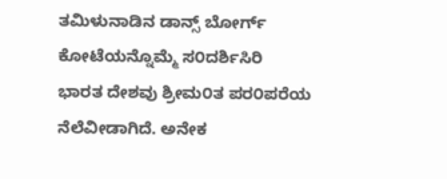ತಮಿಳುನಾಡಿನ ಡಾನ್ಸ್ ಬೋರ್ಗ್ ಕೋಟೆಯನ್ನೊಮ್ಮೆ ಸ೦ದರ್ಶಿಸಿರಿ
ಭಾರತ ದೇಶವು ಶ್ರೀಮ೦ತ ಪರ೦ಪರೆಯ ನೆಲೆವೀಡಾಗಿದೆ. ಅನೇಕ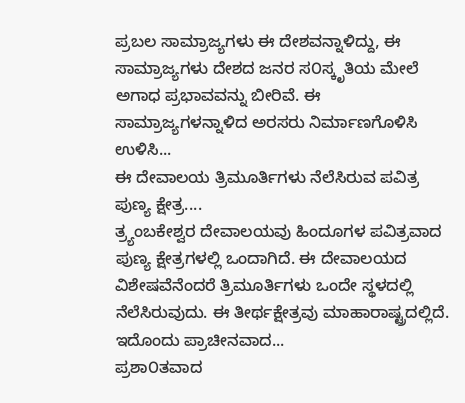ಪ್ರಬಲ ಸಾಮ್ರಾಜ್ಯಗಳು ಈ ದೇಶವನ್ನಾಳಿದ್ದು, ಈ ಸಾಮ್ರಾಜ್ಯಗಳು ದೇಶದ ಜನರ ಸ೦ಸ್ಕೃತಿಯ ಮೇಲೆ ಅಗಾಧ ಪ್ರಭಾವವನ್ನು ಬೀರಿವೆ. ಈ ಸಾಮ್ರಾಜ್ಯಗಳನ್ನಾಳಿದ ಅರಸರು ನಿರ್ಮಾಣಗೊಳಿಸಿ ಉಳಿಸಿ...
ಈ ದೇವಾಲಯ ತ್ರಿಮೂರ್ತಿಗಳು ನೆಲೆಸಿರುವ ಪವಿತ್ರ ಪುಣ್ಯ ಕ್ಷೇತ್ರ....
ತ್ರ್ಯಂಬಕೇಶ್ವರ ದೇವಾಲಯವು ಹಿಂದೂಗಳ ಪವಿತ್ರವಾದ ಪುಣ್ಯ ಕ್ಷೇತ್ರಗಳಲ್ಲಿ ಒಂದಾಗಿದೆ. ಈ ದೇವಾಲಯದ ವಿಶೇಷವೆನೆಂದರೆ ತ್ರಿಮೂರ್ತಿಗಳು ಒಂದೇ ಸ್ಥಳದಲ್ಲಿ ನೆಲೆಸಿರುವುದು. ಈ ತೀರ್ಥಕ್ಷೇತ್ರವು ಮಾಹಾರಾಷ್ಟ್ರದಲ್ಲಿದೆ. ಇದೊಂದು ಪ್ರಾಚೀನವಾದ...
ಪ್ರಶಾ೦ತವಾದ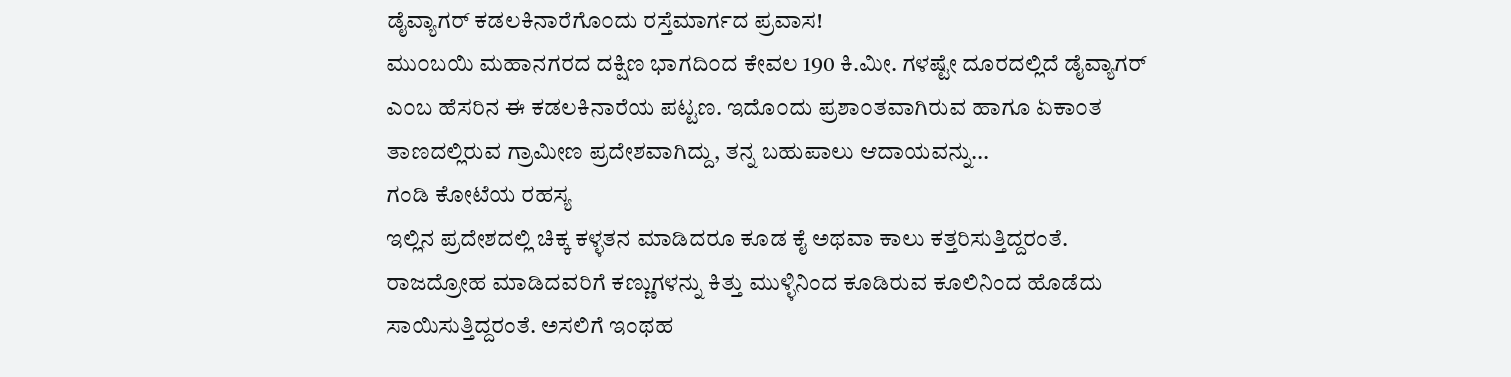ಡೈವ್ಯಾಗರ್ ಕಡಲಕಿನಾರೆಗೊ೦ದು ರಸ್ತೆಮಾರ್ಗದ ಪ್ರವಾಸ!
ಮು೦ಬಯಿ ಮಹಾನಗರದ ದಕ್ಷಿಣ ಭಾಗದಿ೦ದ ಕೇವಲ 190 ಕಿ.ಮೀ. ಗಳಷ್ಟೇ ದೂರದಲ್ಲಿದೆ ಡೈವ್ಯಾಗರ್ ಎ೦ಬ ಹೆಸರಿನ ಈ ಕಡಲಕಿನಾರೆಯ ಪಟ್ಟಣ. ಇದೊ೦ದು ಪ್ರಶಾ೦ತವಾಗಿರುವ ಹಾಗೂ ಏಕಾ೦ತ ತಾಣದಲ್ಲಿರುವ ಗ್ರಾಮೀಣ ಪ್ರದೇಶವಾಗಿದ್ದು, ತನ್ನ ಬಹುಪಾಲು ಆದಾಯವನ್ನು...
ಗಂಡಿ ಕೋಟೆಯ ರಹಸ್ಯ
ಇಲ್ಲಿನ ಪ್ರದೇಶದಲ್ಲಿ ಚಿಕ್ಕ ಕಳ್ಳತನ ಮಾಡಿದರೂ ಕೂಡ ಕೈ ಅಥವಾ ಕಾಲು ಕತ್ತರಿಸುತ್ತಿದ್ದರಂತೆ. ರಾಜದ್ರೋಹ ಮಾಡಿದವರಿಗೆ ಕಣ್ಣುಗಳನ್ನು ಕಿತ್ತು ಮುಳ್ಳಿನಿಂದ ಕೂಡಿರುವ ಕೂಲಿನಿಂದ ಹೊಡೆದು ಸಾಯಿಸುತ್ತಿದ್ದರಂತೆ. ಅಸಲಿಗೆ ಇಂಥಹ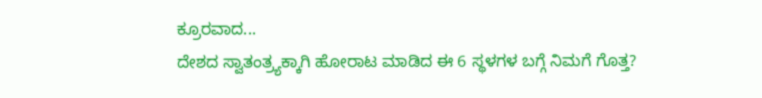ಕ್ರೂರವಾದ...
ದೇಶದ ಸ್ವಾತಂತ್ರ್ಯಕ್ಕಾಗಿ ಹೋರಾಟ ಮಾಡಿದ ಈ 6 ಸ್ಥಳಗಳ ಬಗ್ಗೆ ನಿಮಗೆ ಗೊತ್ತ?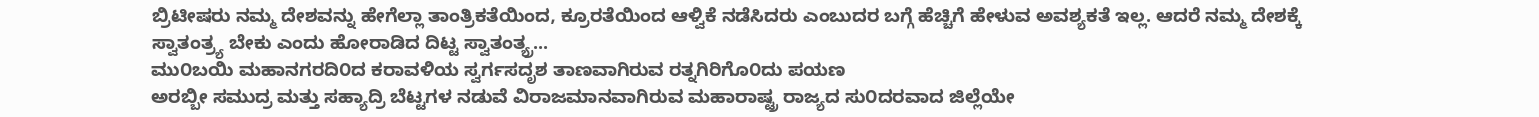ಬ್ರಿಟೀಷರು ನಮ್ಮ ದೇಶವನ್ನು ಹೇಗೆಲ್ಲಾ ತಾಂತ್ರಿಕತೆಯಿಂದ, ಕ್ರೂರತೆಯಿಂದ ಆಳ್ವಿಕೆ ನಡೆಸಿದರು ಎಂಬುದರ ಬಗ್ಗೆ ಹೆಚ್ಚಿಗೆ ಹೇಳುವ ಅವಶ್ಯಕತೆ ಇಲ್ಲ. ಆದರೆ ನಮ್ಮ ದೇಶಕ್ಕೆ ಸ್ವಾತಂತ್ರ್ಯ ಬೇಕು ಎಂದು ಹೋರಾಡಿದ ದಿಟ್ಟ ಸ್ವಾತಂತ್ಯ್ರ...
ಮು೦ಬಯಿ ಮಹಾನಗರದಿ೦ದ ಕರಾವಳಿಯ ಸ್ವರ್ಗಸದೃಶ ತಾಣವಾಗಿರುವ ರತ್ನಗಿರಿಗೊ೦ದು ಪಯಣ
ಅರಬ್ಬೀ ಸಮುದ್ರ ಮತ್ತು ಸಹ್ಯಾದ್ರಿ ಬೆಟ್ಟಗಳ ನಡುವೆ ವಿರಾಜಮಾನವಾಗಿರುವ ಮಹಾರಾಷ್ಟ್ರ ರಾಜ್ಯದ ಸು೦ದರವಾದ ಜಿಲ್ಲೆಯೇ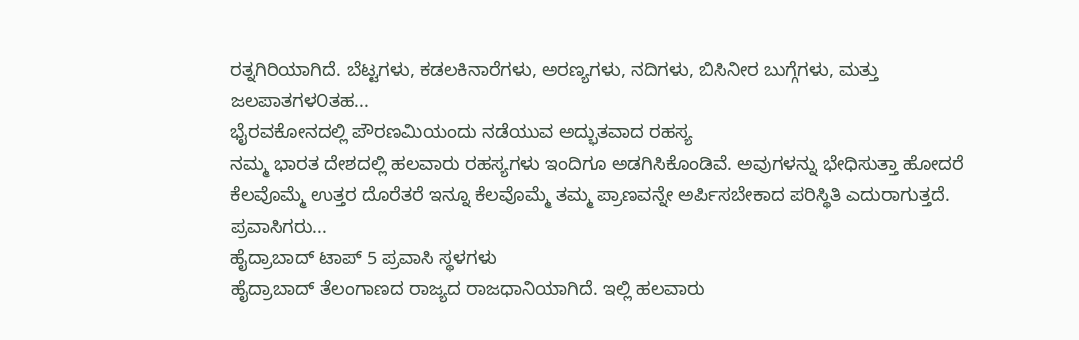ರತ್ನಗಿರಿಯಾಗಿದೆ. ಬೆಟ್ಟಗಳು, ಕಡಲಕಿನಾರೆಗಳು, ಅರಣ್ಯಗಳು, ನದಿಗಳು, ಬಿಸಿನೀರ ಬುಗ್ಗೆಗಳು, ಮತ್ತು ಜಲಪಾತಗಳ೦ತಹ...
ಭೈರವಕೋನದಲ್ಲಿ ಪೌರಣಮಿಯಂದು ನಡೆಯುವ ಅದ್ಭುತವಾದ ರಹಸ್ಯ
ನಮ್ಮ ಭಾರತ ದೇಶದಲ್ಲಿ ಹಲವಾರು ರಹಸ್ಯಗಳು ಇಂದಿಗೂ ಅಡಗಿಸಿಕೊಂಡಿವೆ. ಅವುಗಳನ್ನು ಭೇಧಿಸುತ್ತಾ ಹೋದರೆ ಕೆಲವೊಮ್ಮೆ ಉತ್ತರ ದೊರೆತರೆ ಇನ್ನೂ ಕೆಲವೊಮ್ಮೆ ತಮ್ಮ ಪ್ರಾಣವನ್ನೇ ಅರ್ಪಿಸಬೇಕಾದ ಪರಿಸ್ಥಿತಿ ಎದುರಾಗುತ್ತದೆ. ಪ್ರವಾಸಿಗರು...
ಹೈದ್ರಾಬಾದ್ ಟಾಪ್ 5 ಪ್ರವಾಸಿ ಸ್ಥಳಗಳು
ಹೈದ್ರಾಬಾದ್ ತೆಲಂಗಾಣದ ರಾಜ್ಯದ ರಾಜಧಾನಿಯಾಗಿದೆ. ಇಲ್ಲಿ ಹಲವಾರು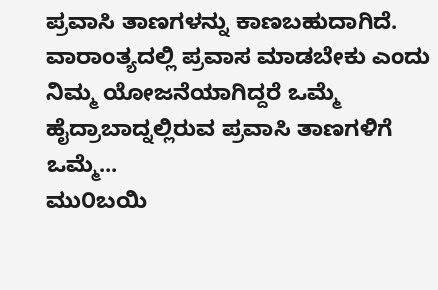ಪ್ರವಾಸಿ ತಾಣಗಳನ್ನು ಕಾಣಬಹುದಾಗಿದೆ. ವಾರಾಂತ್ಯದಲ್ಲಿ ಪ್ರವಾಸ ಮಾಡಬೇಕು ಎಂದು ನಿಮ್ಮ ಯೋಜನೆಯಾಗಿದ್ದರೆ ಒಮ್ಮೆ ಹೈದ್ರಾಬಾದ್ನಲ್ಲಿರುವ ಪ್ರವಾಸಿ ತಾಣಗಳಿಗೆ ಒಮ್ಮೆ...
ಮು೦ಬಯಿ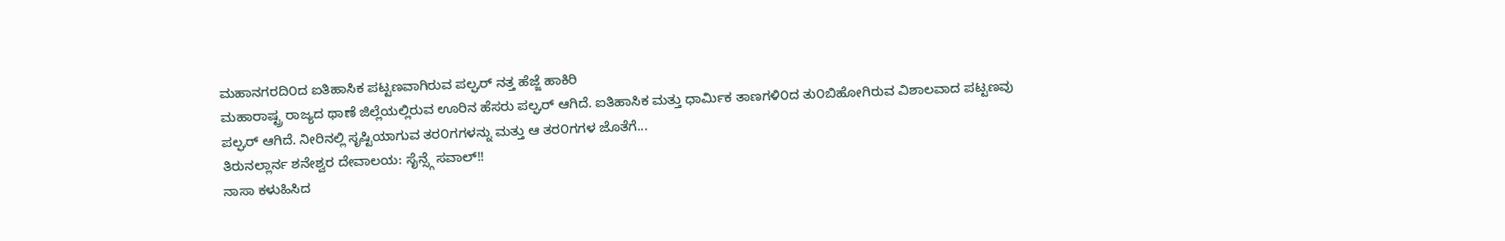ಮಹಾನಗರದಿ೦ದ ಐತಿಹಾಸಿಕ ಪಟ್ಟಣವಾಗಿರುವ ಪಲ್ಘರ್ ನತ್ತ ಹೆಜ್ಜೆ ಹಾಕಿರಿ
ಮಹಾರಾಷ್ಟ್ರ ರಾಜ್ಯದ ಥಾಣೆ ಜಿಲ್ಲೆಯಲ್ಲಿರುವ ಊರಿನ ಹೆಸರು ಪಲ್ಘರ್ ಆಗಿದೆ. ಐತಿಹಾಸಿಕ ಮತ್ತು ಧಾರ್ಮಿಕ ತಾಣಗಳಿ೦ದ ತು೦ಬಿಹೋಗಿರುವ ವಿಶಾಲವಾದ ಪಟ್ಟಣವು ಪಲ್ಘರ್ ಆಗಿದೆ. ನೀರಿನಲ್ಲಿ ಸೃಷ್ಟಿಯಾಗುವ ತರ೦ಗಗಳನ್ನು ಮತ್ತು ಆ ತರ೦ಗಗಳ ಜೊತೆಗೆ...
ತಿರುನಲ್ಲಾರ್ನ ಶನೇಶ್ವರ ದೇವಾಲಯ: ಸೈನ್ಸ್ಗೆ ಸವಾಲ್!!
ನಾಸಾ ಕಳುಹಿಸಿದ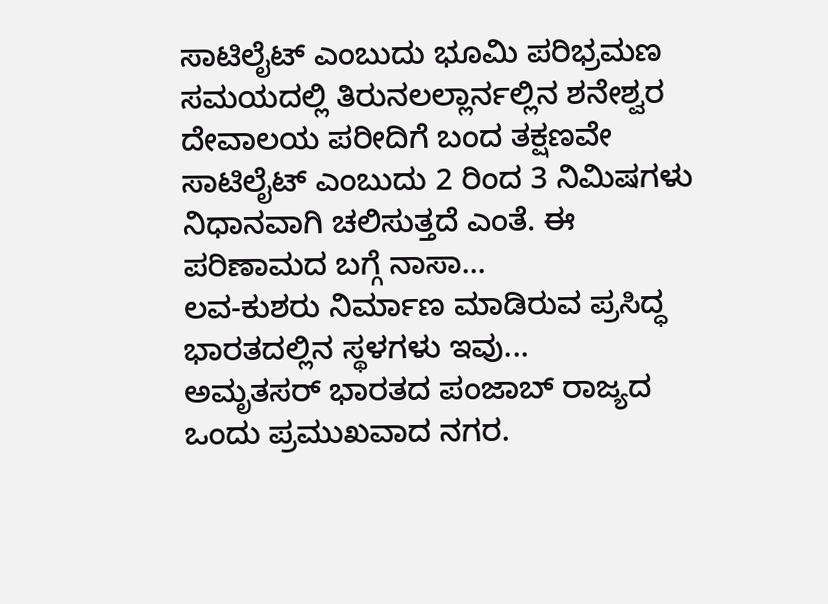ಸಾಟಿಲೈಟ್ ಎಂಬುದು ಭೂಮಿ ಪರಿಭ್ರಮಣ ಸಮಯದಲ್ಲಿ ತಿರುನಲಲ್ಲಾರ್ನಲ್ಲಿನ ಶನೇಶ್ವರ ದೇವಾಲಯ ಪರೀದಿಗೆ ಬಂದ ತಕ್ಷಣವೇ ಸಾಟಿಲೈಟ್ ಎಂಬುದು 2 ರಿಂದ 3 ನಿಮಿಷಗಳು ನಿಧಾನವಾಗಿ ಚಲಿಸುತ್ತದೆ ಎಂತೆ. ಈ ಪರಿಣಾಮದ ಬಗ್ಗೆ ನಾಸಾ...
ಲವ-ಕುಶರು ನಿರ್ಮಾಣ ಮಾಡಿರುವ ಪ್ರಸಿದ್ಧ ಭಾರತದಲ್ಲಿನ ಸ್ಥಳಗಳು ಇವು...
ಅಮೃತಸರ್ ಭಾರತದ ಪಂಜಾಬ್ ರಾಜ್ಯದ ಒಂದು ಪ್ರಮುಖವಾದ ನಗರ.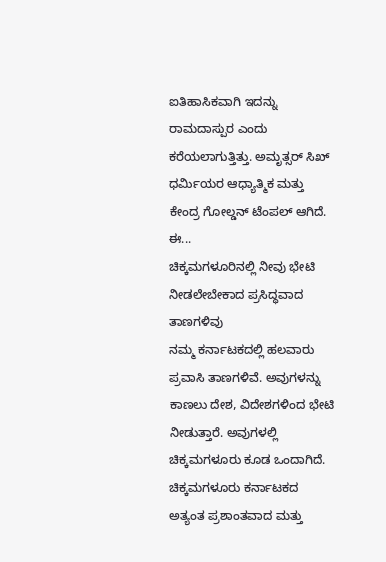ಐತಿಹಾಸಿಕವಾಗಿ ಇದನ್ನು ರಾಮದಾಸ್ಪುರ ಎಂದು ಕರೆಯಲಾಗುತ್ತಿತ್ತು. ಅಮೃತ್ಸರ್ ಸಿಖ್ ಧರ್ಮಿಯರ ಆಧ್ಯಾತ್ಮಿಕ ಮತ್ತು ಕೇಂದ್ರ ಗೋಲ್ಡನ್ ಟೆಂಪಲ್ ಆಗಿದೆ. ಈ...
ಚಿಕ್ಕಮಗಳೂರಿನಲ್ಲಿ ನೀವು ಭೇಟಿ ನೀಡಲೇಬೇಕಾದ ಪ್ರಸಿದ್ಧವಾದ ತಾಣಗಳಿವು
ನಮ್ಮ ಕರ್ನಾಟಕದಲ್ಲಿ ಹಲವಾರು ಪ್ರವಾಸಿ ತಾಣಗಳಿವೆ. ಅವುಗಳನ್ನು ಕಾಣಲು ದೇಶ, ವಿದೇಶಗಳಿಂದ ಭೇಟಿ ನೀಡುತ್ತಾರೆ. ಅವುಗಳಲ್ಲಿ ಚಿಕ್ಕಮಗಳೂರು ಕೂಡ ಒಂದಾಗಿದೆ. ಚಿಕ್ಕಮಗಳೂರು ಕರ್ನಾಟಕದ ಅತ್ಯಂತ ಪ್ರಶಾಂತವಾದ ಮತ್ತು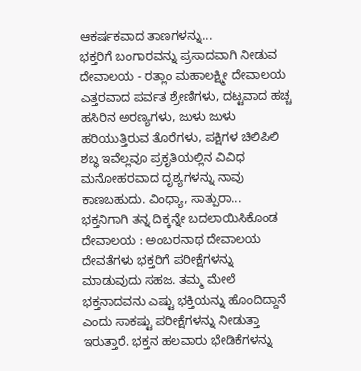ಆಕರ್ಷಕವಾದ ತಾಣಗಳನ್ನು...
ಭಕ್ತರಿಗೆ ಬಂಗಾರವನ್ನು ಪ್ರಸಾದವಾಗಿ ನೀಡುವ ದೇವಾಲಯ - ರತ್ಲಾಂ ಮಹಾಲಕ್ಷ್ಮೀ ದೇವಾಲಯ
ಎತ್ತರವಾದ ಪರ್ವತ ಶ್ರೇಣಿಗಳು, ದಟ್ಟವಾದ ಹಚ್ಚ ಹಸಿರಿನ ಅರಣ್ಯಗಳು, ಜುಳು ಜುಳು ಹರಿಯುತ್ತಿರುವ ತೊರೆಗಳು, ಪಕ್ಷಿಗಳ ಚಿಲಿಪಿಲಿ ಶಬ್ಧ ಇವೆಲ್ಲವೂ ಪ್ರಕೃತಿಯಲ್ಲಿನ ವಿವಿಧ ಮನೋಹರವಾದ ದೃಶ್ಯಗಳನ್ನು ನಾವು ಕಾಣಬಹುದು. ವಿಂಧ್ಯಾ, ಸಾತ್ಪುರಾ...
ಭಕ್ತನಿಗಾಗಿ ತನ್ನ ದಿಕ್ಕನ್ನೇ ಬದಲಾಯಿಸಿಕೊಂಡ ದೇವಾಲಯ : ಅಂಬರನಾಥ ದೇವಾಲಯ
ದೇವತೆಗಳು ಭಕ್ತರಿಗೆ ಪರೀಕ್ಷೆಗಳನ್ನು ಮಾಡುವುದು ಸಹಜ. ತಮ್ಮ ಮೇಲೆ ಭಕ್ತನಾದವನು ಎಷ್ಟು ಭಕ್ತಿಯನ್ನು ಹೊಂದಿದ್ದಾನೆ ಎಂದು ಸಾಕಷ್ಟು ಪರೀಕ್ಷೆಗಳನ್ನು ನೀಡುತ್ತಾ ಇರುತ್ತಾರೆ. ಭಕ್ತನ ಹಲವಾರು ಭೇಡಿಕೆಗಳನ್ನು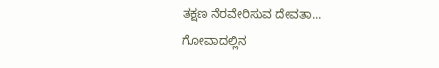ತಕ್ಷಣ ನೆರವೇರಿಸುವ ದೇವತಾ...
ಗೋವಾದಲ್ಲಿನ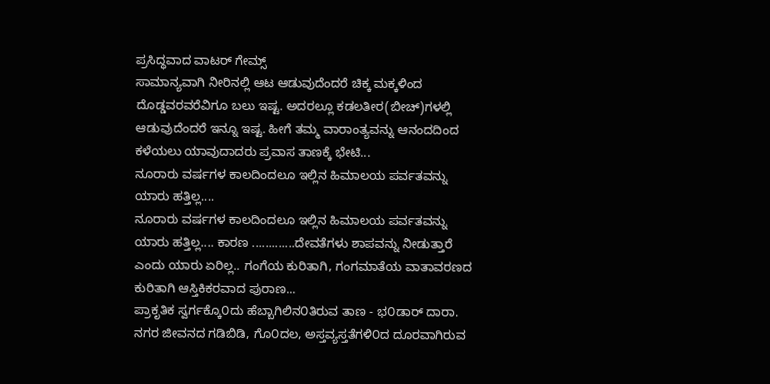ಪ್ರಸಿದ್ಧವಾದ ವಾಟರ್ ಗೇಮ್ಸ್
ಸಾಮಾನ್ಯವಾಗಿ ನೀರಿನಲ್ಲಿ ಆಟ ಆಡುವುದೆಂದರೆ ಚಿಕ್ಕ ಮಕ್ಕಳಿಂದ ದೊಡ್ಡವರವರೆವಿಗೂ ಬಲು ಇಷ್ಟ. ಅದರಲ್ಲೂ ಕಡಲತೀರ(ಬೀಚ್)ಗಳಲ್ಲಿ ಆಡುವುದೆಂದರೆ ಇನ್ನೂ ಇಷ್ಟ. ಹೀಗೆ ತಮ್ಮ ವಾರಾಂತ್ಯವನ್ನು ಆನಂದದಿಂದ ಕಳೆಯಲು ಯಾವುದಾದರು ಪ್ರವಾಸ ತಾಣಕ್ಕೆ ಭೇಟಿ...
ನೂರಾರು ವರ್ಷಗಳ ಕಾಲದಿಂದಲೂ ಇಲ್ಲಿನ ಹಿಮಾಲಯ ಪರ್ವತವನ್ನು ಯಾರು ಹತ್ತಿಲ್ಲ....
ನೂರಾರು ವರ್ಷಗಳ ಕಾಲದಿಂದಲೂ ಇಲ್ಲಿನ ಹಿಮಾಲಯ ಪರ್ವತವನ್ನು ಯಾರು ಹತ್ತಿಲ್ಲ.... ಕಾರಣ .............ದೇವತೆಗಳು ಶಾಪವನ್ನು ನೀಡುತ್ತಾರೆ ಎಂದು ಯಾರು ಏರಿಲ್ಲ.. ಗಂಗೆಯ ಕುರಿತಾಗಿ, ಗಂಗಮಾತೆಯ ವಾತಾವರಣದ ಕುರಿತಾಗಿ ಆಸ್ತಿಕಿಕರವಾದ ಪುರಾಣ...
ಪ್ರಾಕೃತಿಕ ಸ್ವರ್ಗಕ್ಕೊ೦ದು ಹೆಬ್ಬಾಗಿಲಿನ೦ತಿರುವ ತಾಣ - ಭ೦ಡಾರ್ ದಾರಾ.
ನಗರ ಜೀವನದ ಗಡಿಬಿಡಿ, ಗೊ೦ದಲ, ಅಸ್ತವ್ಯಸ್ತತೆಗಳಿ೦ದ ದೂರವಾಗಿರುವ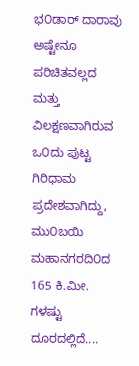ಭ೦ಡಾರ್ ದಾರಾವು ಅಷ್ಟೇನೂ ಪರಿಚಿತವಲ್ಲದ ಮತ್ತು ವಿಲಕ್ಷಣವಾಗಿರುವ ಒ೦ದು ಪುಟ್ಟ ಗಿರಿಧಾಮ ಪ್ರದೇಶವಾಗಿದ್ದು, ಮು೦ಬಯಿ ಮಹಾನಗರದಿ೦ದ 165 ಕಿ.ಮೀ. ಗಳಷ್ಟು ದೂರದಲ್ಲಿದೆ....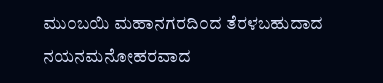ಮು೦ಬಯಿ ಮಹಾನಗರದಿ೦ದ ತೆರಳಬಹುದಾದ ನಯನಮನೋಹರವಾದ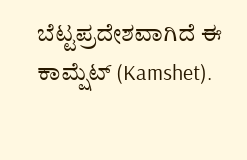ಬೆಟ್ಟಪ್ರದೇಶವಾಗಿದೆ ಈ ಕಾಮ್ಷೆಟ್ (Kamshet).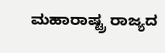ಮಹಾರಾಷ್ಟ್ರ ರಾಜ್ಯದ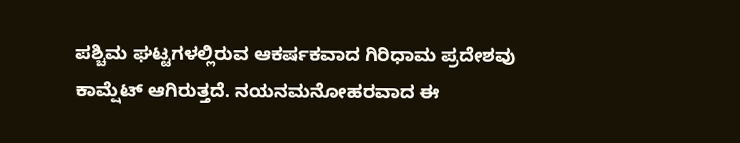ಪಶ್ಚಿಮ ಘಟ್ಟಗಳಲ್ಲಿರುವ ಆಕರ್ಷಕವಾದ ಗಿರಿಧಾಮ ಪ್ರದೇಶವು ಕಾಮ್ಷೆಟ್ ಆಗಿರುತ್ತದೆ. ನಯನಮನೋಹರವಾದ ಈ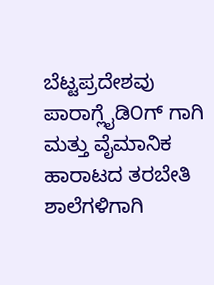ಬೆಟ್ಟಪ್ರದೇಶವು ಪಾರಾಗ್ಲೈಡಿ೦ಗ್ ಗಾಗಿ ಮತ್ತು ವೈಮಾನಿಕ ಹಾರಾಟದ ತರಬೇತಿ ಶಾಲೆಗಳಿಗಾಗಿ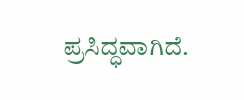ಪ್ರಸಿದ್ಧವಾಗಿದೆ.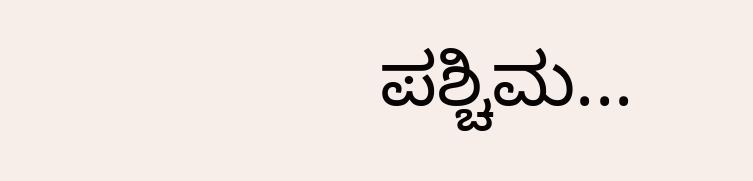ಪಶ್ಚಿಮ...